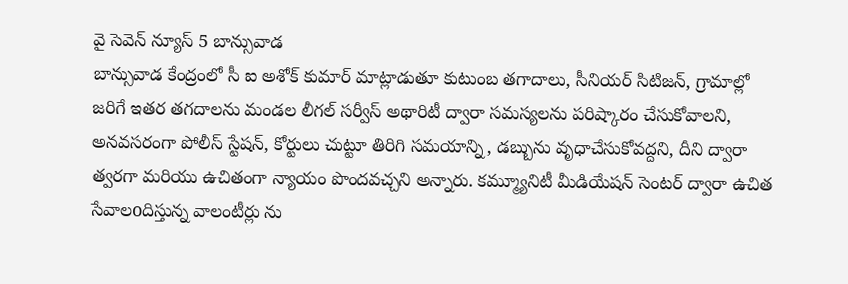వై సెవెన్ న్యూస్ 5 బాన్సువాడ
బాన్సువాడ కేంద్రంలో సీ ఐ అశోక్ కుమార్ మాట్లాడుతూ కుటుంబ తగాదాలు, సీనియర్ సిటిజన్, గ్రామాల్లో జరిగే ఇతర తగదాలను మండల లీగల్ సర్వీస్ అథారిటీ ద్వారా సమస్యలను పరిష్కారం చేసుకోవాలని, అనవసరంగా పోలీస్ స్టేషన్, కోర్టులు చుట్టూ తిరిగి సమయాన్ని, డబ్బును వృధాచేసుకోవద్దని, దీని ద్వారా త్వరగా మరియు ఉచితంగా న్యాయం పొందవచ్చని అన్నారు. కమ్మ్యూనిటీ మీడియేషన్ సెంటర్ ద్వారా ఉచిత సేవాలoదిస్తున్న వాలంటీర్లు ను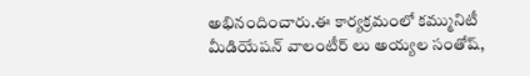అభినందించారు.ఈ కార్యక్రమంలో కమ్మునిటీ మీడియేషన్ వాలంటీర్ లు అయ్యల సంతోష్,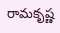రామకృష్ణ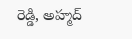రెడ్డి, అహ్మద్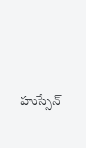హుస్సేన్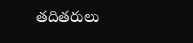తదితరులు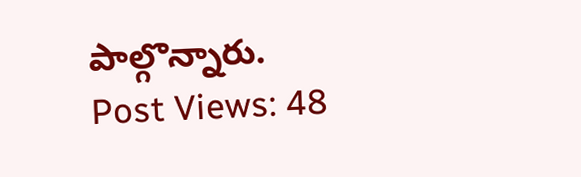పాల్గొన్నారు.
Post Views: 48